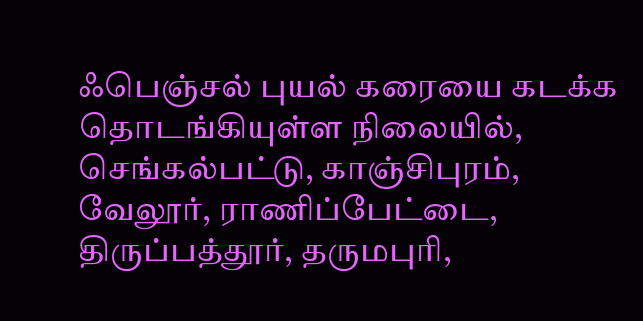ஃபெஞ்சல் புயல் கரையை கடக்க
தொடங்கியுள்ள நிலையில், செங்கல்பட்டு, காஞ்சிபுரம்,
வேலூர், ராணிப்பேட்டை, திருப்பத்தூர், தருமபுரி,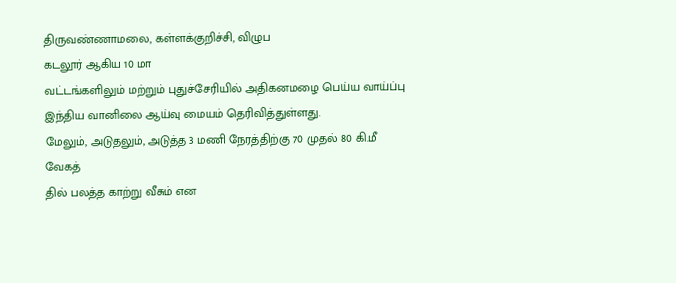திருவண்ணாமலை, கள்ளக்குறிச்சி, விழுப
கடலூர் ஆகிய 10 மா
வட்டங்களிலும் மற்றும் புதுச்சேரியில் அதிகனமழை பெய்ய வாய்ப்பு இந்திய வானிலை ஆய்வு மையம் தெரிவித்துள்ளது.
மேலும், அடுதலும், அடுத்த 3 மணி நேரத்திற்கு 70 முதல் 80 கி.மீ
வேகத்
தில் பலத்த காற்று வீசும் என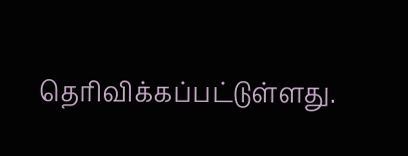தெரிவிக்கப்பட்டுள்ளது.